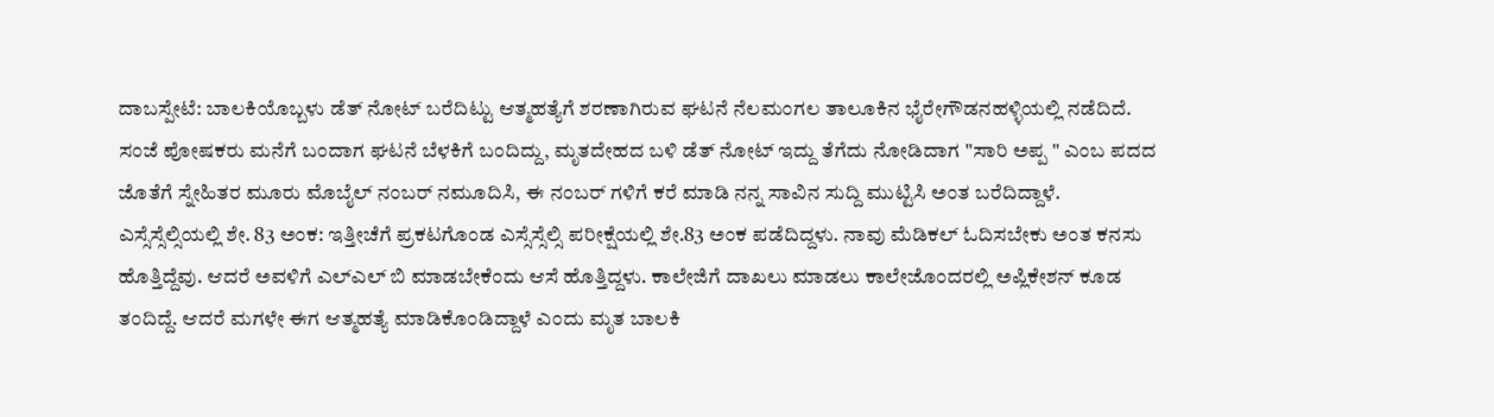ದಾಬಸ್ಪೇಟೆ: ಬಾಲಕಿಯೊಬ್ಬಳು ಡೆತ್ ನೋಟ್ ಬರೆದಿಟ್ಟು ಆತ್ಮಹತ್ಯೆಗೆ ಶರಣಾಗಿರುವ ಘಟನೆ ನೆಲಮಂಗಲ ತಾಲೂಕಿನ ಭೈರೇಗೌಡನಹಳ್ಳಿಯಲ್ಲಿ ನಡೆದಿದೆ.
ಸಂಜೆ ಪೋಷಕರು ಮನೆಗೆ ಬಂದಾಗ ಘಟನೆ ಬೆಳಕಿಗೆ ಬಂದಿದ್ದು, ಮೃತದೇಹದ ಬಳಿ ಡೆತ್ ನೋಟ್ ಇದ್ದು ತೆಗೆದು ನೋಡಿದಾಗ "ಸಾರಿ ಅಪ್ಪ " ಎಂಬ ಪದದ ಜೊತೆಗೆ ಸ್ನೇಹಿತರ ಮೂರು ಮೊಬೈಲ್ ನಂಬರ್ ನಮೂದಿಸಿ, ಈ ನಂಬರ್ ಗಳಿಗೆ ಕರೆ ಮಾಡಿ ನನ್ನ ಸಾವಿನ ಸುದ್ದಿ ಮುಟ್ಟಿಸಿ ಅಂತ ಬರೆದಿದ್ದಾಳೆ.
ಎಸ್ಸೆಸ್ಸೆಲ್ಸಿಯಲ್ಲಿ ಶೇ. 83 ಅಂಕ: ಇತ್ತೀಚೆಗೆ ಪ್ರಕಟಗೊಂಡ ಎಸ್ಸೆಸ್ಸೆಲ್ಸಿ ಪರೀಕ್ಷೆಯಲ್ಲಿ ಶೇ.83 ಅಂಕ ಪಡೆದಿದ್ದಳು. ನಾವು ಮೆಡಿಕಲ್ ಓದಿಸಬೇಕು ಅಂತ ಕನಸು ಹೊತ್ತಿದ್ದೆವು. ಆದರೆ ಅವಳಿಗೆ ಎಲ್ಎಲ್ ಬಿ ಮಾಡಬೇಕೆಂದು ಆಸೆ ಹೊತ್ತಿದ್ದಳು. ಕಾಲೇಜಿಗೆ ದಾಖಲು ಮಾಡಲು ಕಾಲೇಜೊಂದರಲ್ಲಿ ಅಪ್ಲಿಕೇಶನ್ ಕೂಡ ತಂದಿದ್ದೆ. ಆದರೆ ಮಗಳೇ ಈಗ ಆತ್ಮಹತ್ಯೆ ಮಾಡಿಕೊಂಡಿದ್ದಾಳೆ ಎಂದು ಮೃತ ಬಾಲಕಿ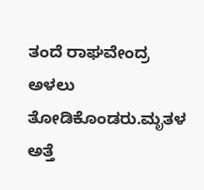ತಂದೆ ರಾಘವೇಂದ್ರ ಅಳಲು ತೋಡಿಕೊಂಡರು.ಮೃತಳ ಅತ್ತೆ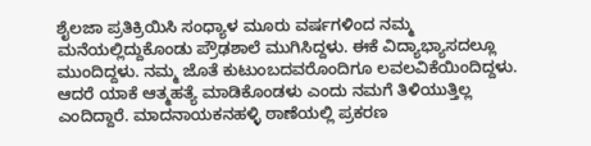ಶೈಲಜಾ ಪ್ರತಿಕ್ರಿಯಿಸಿ ಸಂಧ್ಯಾಳ ಮೂರು ವರ್ಷಗಳಿಂದ ನಮ್ಮ ಮನೆಯಲ್ಲಿದ್ದುಕೊಂಡು ಪ್ರೌಢಶಾಲೆ ಮುಗಿಸಿದ್ದಳು. ಈಕೆ ವಿದ್ಯಾಭ್ಯಾಸದಲ್ಲೂ ಮುಂದಿದ್ದಳು. ನಮ್ಮ ಜೊತೆ ಕುಟುಂಬದವರೊಂದಿಗೂ ಲವಲವಿಕೆಯಿಂದಿದ್ದಳು. ಆದರೆ ಯಾಕೆ ಆತ್ಮಹತ್ಯೆ ಮಾಡಿಕೊಂಡಳು ಎಂದು ನಮಗೆ ತಿಳಿಯುತ್ತಿಲ್ಲ ಎಂದಿದ್ದಾರೆ. ಮಾದನಾಯಕನಹಳ್ಳಿ ಠಾಣೆಯಲ್ಲಿ ಪ್ರಕರಣ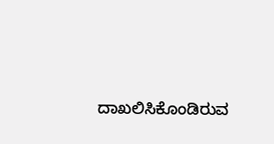ದಾಖಲಿಸಿಕೊಂಡಿರುವ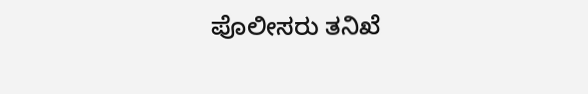ಪೊಲೀಸರು ತನಿಖೆ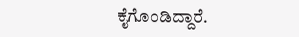ಕೈಗೊಂಡಿದ್ದಾರೆ.